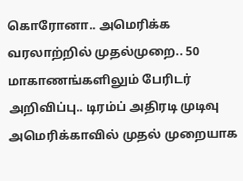கொரோனா.. அமெரிக்க வரலாற்றில் முதல்முறை.. 50 மாகாணங்களிலும் பேரிடர் அறிவிப்பு.. டிரம்ப் அதிரடி முடிவு
அமெரிக்காவில் முதல் முறையாக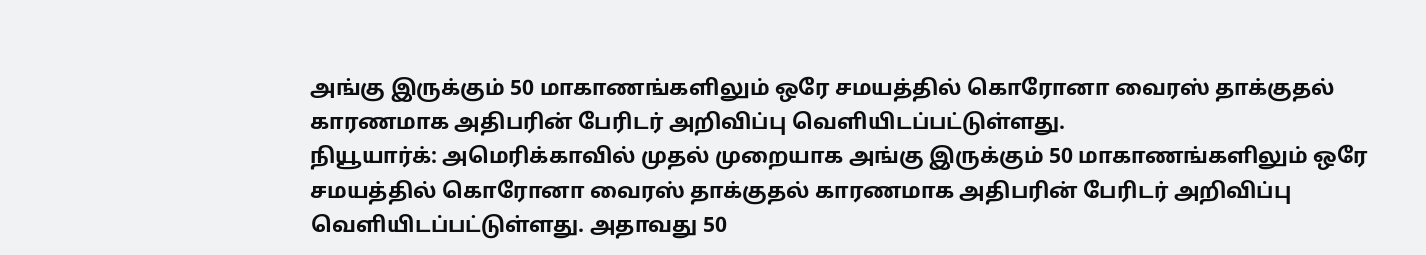அங்கு இருக்கும் 50 மாகாணங்களிலும் ஒரே சமயத்தில் கொரோனா வைரஸ் தாக்குதல் காரணமாக அதிபரின் பேரிடர் அறிவிப்பு வெளியிடப்பட்டுள்ளது.
நியூயார்க்: அமெரிக்காவில் முதல் முறையாக அங்கு இருக்கும் 50 மாகாணங்களிலும் ஒரே சமயத்தில் கொரோனா வைரஸ் தாக்குதல் காரணமாக அதிபரின் பேரிடர் அறிவிப்பு வெளியிடப்பட்டுள்ளது. அதாவது 50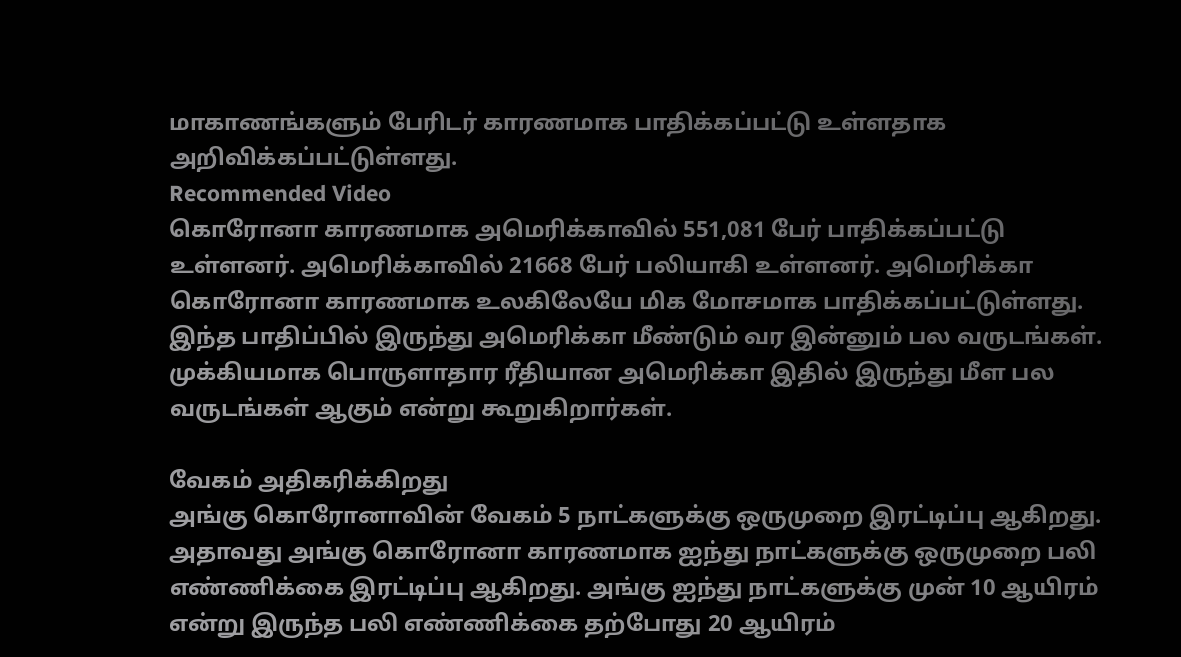மாகாணங்களும் பேரிடர் காரணமாக பாதிக்கப்பட்டு உள்ளதாக அறிவிக்கப்பட்டுள்ளது.
Recommended Video
கொரோனா காரணமாக அமெரிக்காவில் 551,081 பேர் பாதிக்கப்பட்டு உள்ளனர். அமெரிக்காவில் 21668 பேர் பலியாகி உள்ளனர். அமெரிக்கா கொரோனா காரணமாக உலகிலேயே மிக மோசமாக பாதிக்கப்பட்டுள்ளது.
இந்த பாதிப்பில் இருந்து அமெரிக்கா மீண்டும் வர இன்னும் பல வருடங்கள். முக்கியமாக பொருளாதார ரீதியான அமெரிக்கா இதில் இருந்து மீள பல வருடங்கள் ஆகும் என்று கூறுகிறார்கள்.

வேகம் அதிகரிக்கிறது
அங்கு கொரோனாவின் வேகம் 5 நாட்களுக்கு ஒருமுறை இரட்டிப்பு ஆகிறது. அதாவது அங்கு கொரோனா காரணமாக ஐந்து நாட்களுக்கு ஒருமுறை பலி எண்ணிக்கை இரட்டிப்பு ஆகிறது. அங்கு ஐந்து நாட்களுக்கு முன் 10 ஆயிரம் என்று இருந்த பலி எண்ணிக்கை தற்போது 20 ஆயிரம்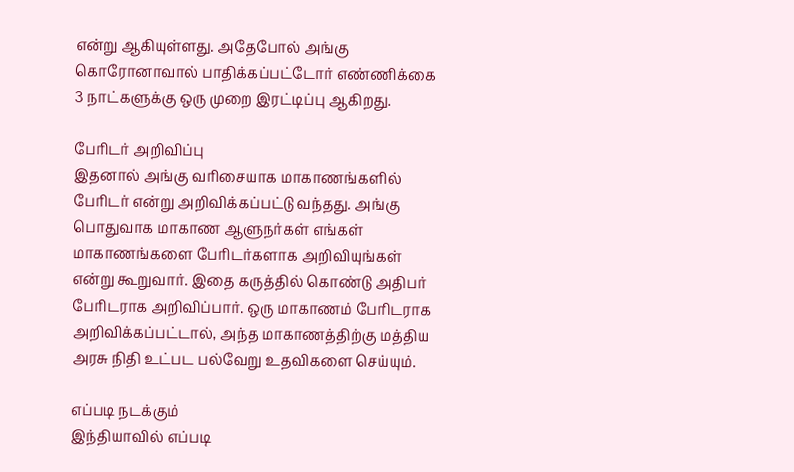என்று ஆகியுள்ளது. அதேபோல் அங்கு கொரோனாவால் பாதிக்கப்பட்டோர் எண்ணிக்கை 3 நாட்களுக்கு ஒரு முறை இரட்டிப்பு ஆகிறது.

பேரிடர் அறிவிப்பு
இதனால் அங்கு வரிசையாக மாகாணங்களில் பேரிடர் என்று அறிவிக்கப்பட்டு வந்தது. அங்கு பொதுவாக மாகாண ஆளுநர்கள் எங்கள் மாகாணங்களை பேரிடர்களாக அறிவியுங்கள் என்று கூறுவார். இதை கருத்தில் கொண்டு அதிபர் பேரிடராக அறிவிப்பார். ஒரு மாகாணம் பேரிடராக அறிவிக்கப்பட்டால், அந்த மாகாணத்திற்கு மத்திய அரசு நிதி உட்பட பல்வேறு உதவிகளை செய்யும்.

எப்படி நடக்கும்
இந்தியாவில் எப்படி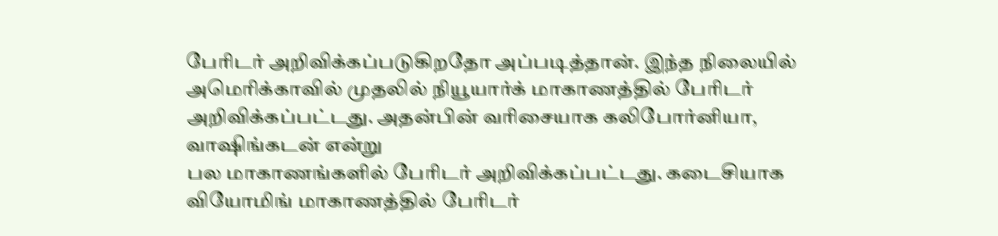பேரிடர் அறிவிக்கப்படுகிறதோ அப்படித்தான். இந்த நிலையில் அமெரிக்காவில் முதலில் நியூயார்க் மாகாணத்தில் பேரிடர் அறிவிக்கப்பட்டது. அதன்பின் வரிசையாக கலிபோர்னியா, வாஷிங்கடன் என்று
பல மாகாணங்களில் பேரிடர் அறிவிக்கப்பட்டது. கடைசியாக வியோமிங் மாகாணத்தில் பேரிடர்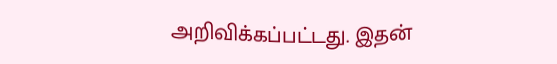அறிவிக்கப்பட்டது. இதன்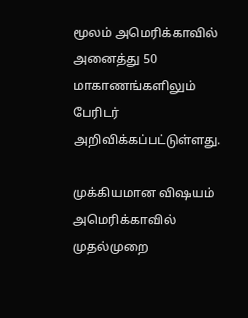மூலம் அமெரிக்காவில் அனைத்து 50 மாகாணங்களிலும் பேரிடர் அறிவிக்கப்பட்டுள்ளது.

முக்கியமான விஷயம்
அமெரிக்காவில் முதல்முறை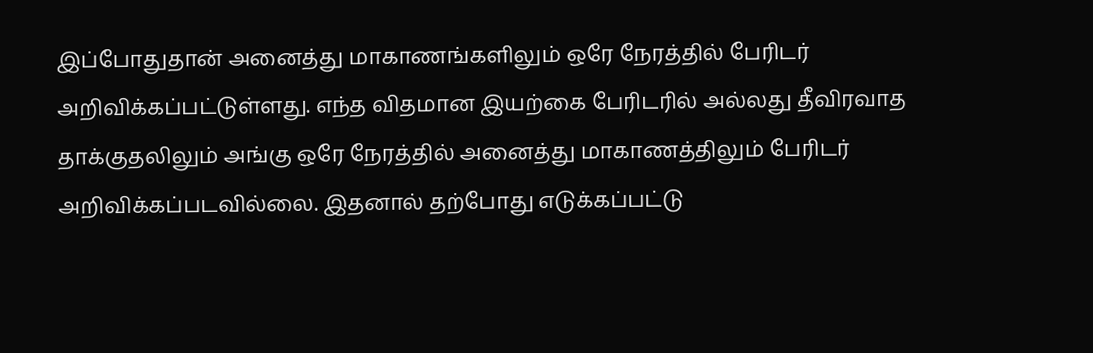இப்போதுதான் அனைத்து மாகாணங்களிலும் ஒரே நேரத்தில் பேரிடர் அறிவிக்கப்பட்டுள்ளது. எந்த விதமான இயற்கை பேரிடரில் அல்லது தீவிரவாத தாக்குதலிலும் அங்கு ஒரே நேரத்தில் அனைத்து மாகாணத்திலும் பேரிடர் அறிவிக்கப்படவில்லை. இதனால் தற்போது எடுக்கப்பட்டு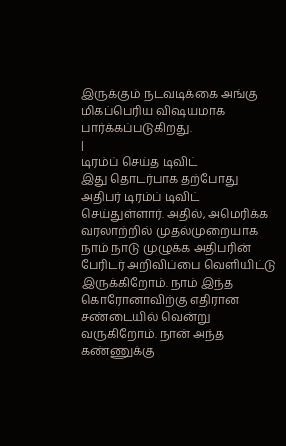இருக்கும் நடவடிக்கை அங்கு மிகப்பெரிய விஷயமாக பார்க்கப்படுகிறது.
|
டிரம்ப் செய்த டிவிட்
இது தொடர்பாக தற்போது அதிபர் டிரம்ப் டிவிட் செய்துள்ளார். அதில், அமெரிக்க வரலாற்றில் முதல்முறையாக நாம் நாடு முழுக்க அதிபரின் பேரிடர் அறிவிப்பை வெளியிட்டு இருக்கிறோம். நாம் இந்த கொரோனாவிற்கு எதிரான சண்டையில் வென்று வருகிறோம். நான் அந்த கண்ணுக்கு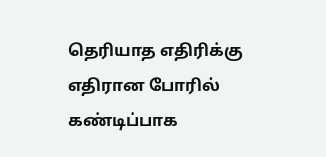தெரியாத எதிரிக்கு எதிரான போரில் கண்டிப்பாக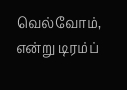வெல்வோம், என்று டிரம்ப்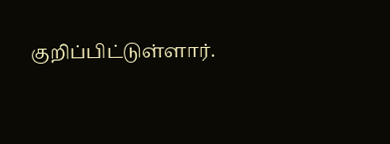குறிப்பிட்டுள்ளார்.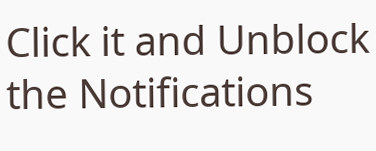Click it and Unblock the Notifications